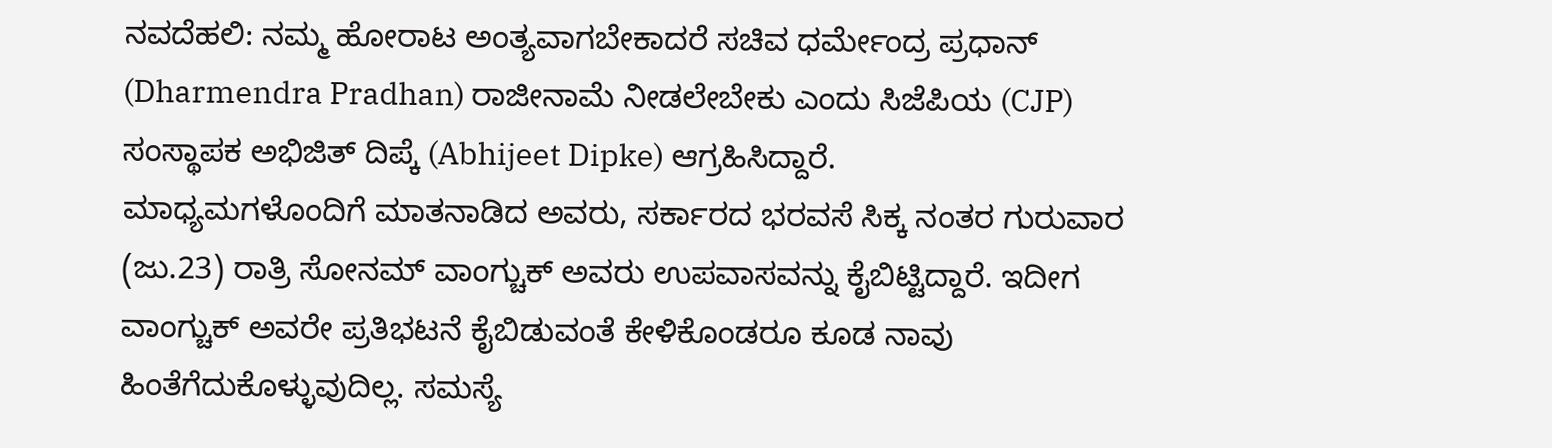ನವದೆಹಲಿ: ನಮ್ಮ ಹೋರಾಟ ಅಂತ್ಯವಾಗಬೇಕಾದರೆ ಸಚಿವ ಧರ್ಮೇಂದ್ರ ಪ್ರಧಾನ್ (Dharmendra Pradhan) ರಾಜೀನಾಮೆ ನೀಡಲೇಬೇಕು ಎಂದು ಸಿಜೆಪಿಯ (CJP) ಸಂಸ್ಥಾಪಕ ಅಭಿಜಿತ್ ದಿಪ್ಕೆ (Abhijeet Dipke) ಆಗ್ರಹಿಸಿದ್ದಾರೆ.
ಮಾಧ್ಯಮಗಳೊಂದಿಗೆ ಮಾತನಾಡಿದ ಅವರು, ಸರ್ಕಾರದ ಭರವಸೆ ಸಿಕ್ಕ ನಂತರ ಗುರುವಾರ (ಜು.23) ರಾತ್ರಿ ಸೋನಮ್ ವಾಂಗ್ಚುಕ್ ಅವರು ಉಪವಾಸವನ್ನು ಕೈಬಿಟ್ಟಿದ್ದಾರೆ. ಇದೀಗ ವಾಂಗ್ಚುಕ್ ಅವರೇ ಪ್ರತಿಭಟನೆ ಕೈಬಿಡುವಂತೆ ಕೇಳಿಕೊಂಡರೂ ಕೂಡ ನಾವು ಹಿಂತೆಗೆದುಕೊಳ್ಳುವುದಿಲ್ಲ. ಸಮಸ್ಯೆ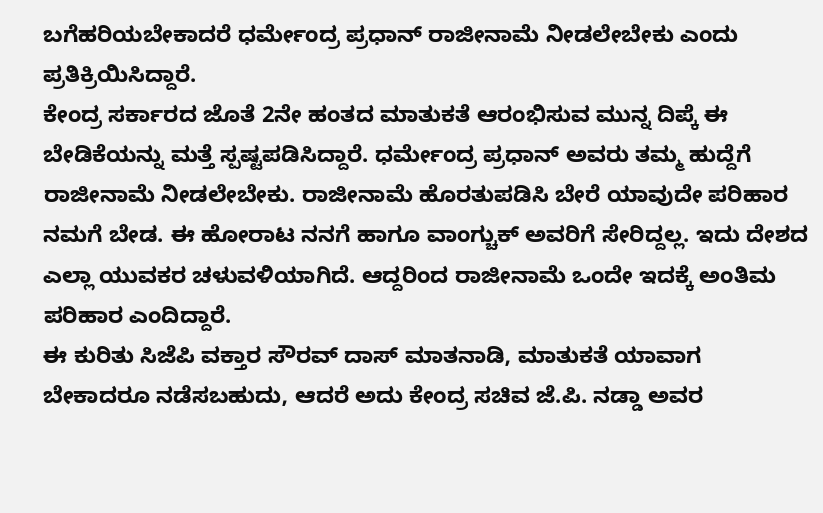ಬಗೆಹರಿಯಬೇಕಾದರೆ ಧರ್ಮೇಂದ್ರ ಪ್ರಧಾನ್ ರಾಜೀನಾಮೆ ನೀಡಲೇಬೇಕು ಎಂದು ಪ್ರತಿಕ್ರಿಯಿಸಿದ್ದಾರೆ.
ಕೇಂದ್ರ ಸರ್ಕಾರದ ಜೊತೆ 2ನೇ ಹಂತದ ಮಾತುಕತೆ ಆರಂಭಿಸುವ ಮುನ್ನ ದಿಪ್ಕೆ ಈ ಬೇಡಿಕೆಯನ್ನು ಮತ್ತೆ ಸ್ಪಷ್ಟಪಡಿಸಿದ್ದಾರೆ. ಧರ್ಮೇಂದ್ರ ಪ್ರಧಾನ್ ಅವರು ತಮ್ಮ ಹುದ್ದೆಗೆ ರಾಜೀನಾಮೆ ನೀಡಲೇಬೇಕು. ರಾಜೀನಾಮೆ ಹೊರತುಪಡಿಸಿ ಬೇರೆ ಯಾವುದೇ ಪರಿಹಾರ ನಮಗೆ ಬೇಡ. ಈ ಹೋರಾಟ ನನಗೆ ಹಾಗೂ ವಾಂಗ್ಚುಕ್ ಅವರಿಗೆ ಸೇರಿದ್ದಲ್ಲ. ಇದು ದೇಶದ ಎಲ್ಲಾ ಯುವಕರ ಚಳುವಳಿಯಾಗಿದೆ. ಆದ್ದರಿಂದ ರಾಜೀನಾಮೆ ಒಂದೇ ಇದಕ್ಕೆ ಅಂತಿಮ ಪರಿಹಾರ ಎಂದಿದ್ದಾರೆ.
ಈ ಕುರಿತು ಸಿಜೆಪಿ ವಕ್ತಾರ ಸೌರವ್ ದಾಸ್ ಮಾತನಾಡಿ, ಮಾತುಕತೆ ಯಾವಾಗ ಬೇಕಾದರೂ ನಡೆಸಬಹುದು, ಆದರೆ ಅದು ಕೇಂದ್ರ ಸಚಿವ ಜೆ.ಪಿ. ನಡ್ಡಾ ಅವರ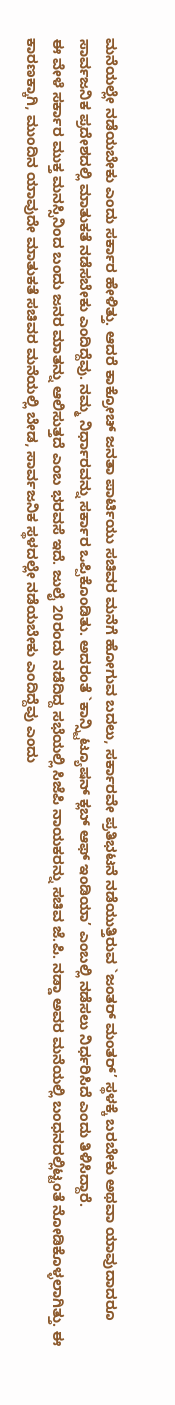ಮನೆಯಲ್ಲೇ ನಡೆಯಬೇಕು ಎಂದು ಸರ್ಕಾರ ಹೇಳಿತ್ತು. ಆದರೆ ಕಾಕ್ರೋಚ್ ಜನತಾ ಪಾರ್ಟಿಯು ಸಚಿವರ ಮನೆಗೆ ಹೋಗುವ ಬದಲು, ಸರ್ಕಾರವೇ ಪ್ರತಿಭಟನೆ ನಡೆಯುತ್ತಿರುವ `ಜಂತರ್ ಮಂತರ್’ ಸ್ಥಳಕ್ಕೆ ಬರಬೇಕು ಅಥವಾ ಯಾವುದಾದರೂ ಸಾರ್ವಜನಿಕ ಪ್ರದೇಶದಲ್ಲಿ ಮಾತುಕತೆ ನಡೆಸಬೇಕು ಎಂದಿದ್ದೆವು. ನಮ್ಮ ನಿರ್ಧಾರವನ್ನು ಸರ್ಕಾರ ಒಪ್ಪಿಕೊಂಡಿತು. ಅದರಂತೆ `ಕಾನ್ಸ್ಟಿಟ್ಯೂಷನ್ ಕ್ಲಬ್ ಆಫ್ ಇಂಡಿಯಾ’ ಎಂಬಲ್ಲಿ ನಡೆಸಲು ನಿರ್ಧರಿಸಿದೆ ಎಂದು ತಿಳಿಸಿದ್ದಾರೆ.
ಈ ವೇಳೆ ಸರ್ಕಾರ ಮುಕ್ತ ಮನಸ್ಸಿನಿಂದ ಬಂದು ಜನರ ಮಾತನ್ನು ಆಲಿಸುತ್ತದೆ ಎಂಬ ಭರವಸೆ ಇದೆ. ಜುಲೈ 20ರಂದು ನಡೆದಿದ್ದ ಸಭೆಯಲ್ಲಿ ಸಿಜೆಪಿ ನಾಯಕರನ್ನು ಸಚಿವ ಜೆ.ಪಿ. ನಡ್ಡಾ ಅವರ ಮನೆಯಲ್ಲಿ ಬಂಧನದಲ್ಲಿಟ್ಟಂತೆ ನೋಡಿಕೊಳ್ಳಲಾಗಿತ್ತು. ಈ ಕಾರಣಕ್ಕಾಗಿ, ಮುಂದಿನ ಯಾವುದೇ ಮಾತುಕತೆ ಸಚಿವರ ಮನೆಯಲ್ಲಿ ಬೇಡ, ಸಾರ್ವಜನಿಕ ಸ್ಥಳದಲ್ಲೇ ನಡೆಯಬೇಕು ಎಂದಿದ್ದೆವು ಎಂದು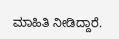ಮಾಹಿತಿ ನೀಡಿದ್ದಾರೆ.